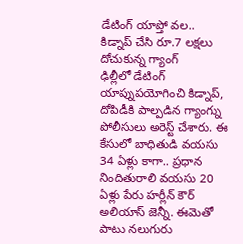డేటింగ్ యాప్తో వల..
కిడ్నాప్ చేసి రూ.7 లక్షలు దోచుకున్న గ్యాంగ్
ఢిల్లీలో డేటింగ్ యాప్నుపయోగించి కిడ్నాప్, దోపిడీకి పాల్పడిన గ్యాంగ్ను పోలీసులు అరెస్ట్ చేశారు. ఈ కేసులో బాధితుడి వయసు 34 ఏళ్లు కాగా.. ప్రధాన నిందితురాలి వయసు 20 ఏళ్లు పేరు హర్లీన్ కౌర్ అలియాస్ జెన్నీ. ఈమెతో పాటు నలుగురు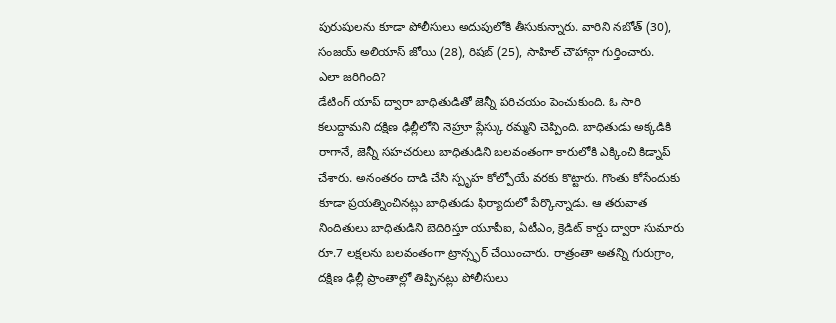పురుషులను కూడా పోలీసులు అదుపులోకి తీసుకున్నారు. వారిని నబోత్ (30), సంజయ్ అలియాస్ జోయి (28), రిషబ్ (25), సాహిల్ చౌహాన్గా గుర్తించారు.
ఎలా జరిగింది?
డేటింగ్ యాప్ ద్వారా బాధితుడితో జెన్నీ పరిచయం పెంచుకుంది. ఓ సారి కలుద్దామని దక్షిణ ఢిల్లీలోని నెహ్రూ ప్లేస్కు రమ్మని చెప్పింది. బాధితుడు అక్కడికి రాగానే, జెన్నీ సహచరులు బాధితుడిని బలవంతంగా కారులోకి ఎక్కించి కిడ్నాప్ చేశారు. అనంతరం దాడి చేసి స్పృహ కోల్పోయే వరకు కొట్టారు. గొంతు కోసేందుకు కూడా ప్రయత్నించినట్లు బాధితుడు ఫిర్యాదులో పేర్కొన్నాడు. ఆ తరువాత నిందితులు బాధితుడిని బెదిరిస్తూ యూపీఐ, ఏటీఎం, క్రెడిట్ కార్డు ద్వారా సుమారు రూ.7 లక్షలను బలవంతంగా ట్రాన్స్ఫర్ చేయించారు. రాత్రంతా అతన్ని గురుగ్రాం, దక్షిణ ఢిల్లీ ప్రాంతాల్లో తిప్పినట్లు పోలీసులు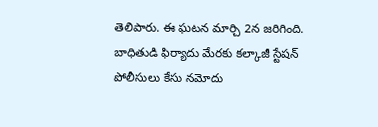తెలిపారు. ఈ ఘటన మార్చి 2న జరిగింది.
బాధితుడి ఫిర్యాదు మేరకు కల్కాజీ స్టేషన్ పోలీసులు కేసు నమోదు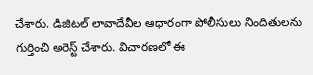చేశారు. డిజిటల్ లావాదేవీల ఆధారంగా పోలీసులు నిందితులను గుర్తించి అరెస్ట్ చేశారు. విచారణలో ఈ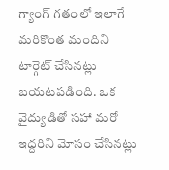గ్యాంగ్ గతంలో ఇలాగే మరికొంత మందిని టార్గెట్ చేసినట్లు బయటపడింది. ఒక వైద్యుడితో సహా మరో ఇద్దరిని మోసం చేసినట్లు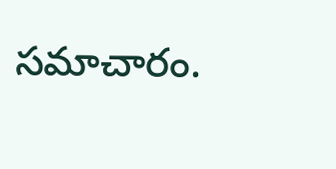సమాచారం.